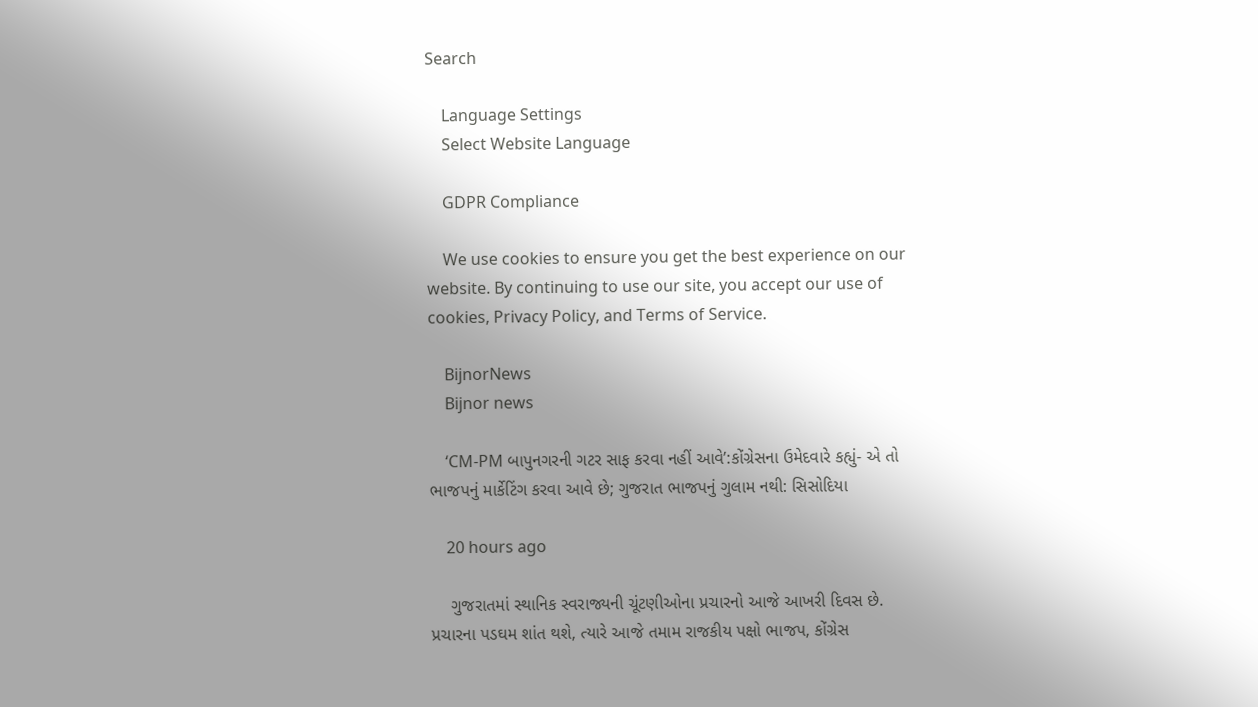Search

    Language Settings
    Select Website Language

    GDPR Compliance

    We use cookies to ensure you get the best experience on our website. By continuing to use our site, you accept our use of cookies, Privacy Policy, and Terms of Service.

    BijnorNews
    Bijnor news

    ‘CM-PM બાપુનગરની ગટર સાફ કરવા નહીં આવે’:કોંગ્રેસના ઉમેદવારે કહ્યું- એ તો ભાજપનું માર્કેટિંગ કરવા આવે છે; ગુજરાત ભાજપનું ગુલામ નથી: સિસોદિયા

    20 hours ago

    ગુજરાતમાં સ્થાનિક સ્વરાજ્યની ચૂંટણીઓના પ્રચારનો આજે આખરી દિવસ છે. પ્રચારના પડઘમ શાંત થશે, ત્યારે આજે તમામ રાજકીય પક્ષો ભાજપ, કોંગ્રેસ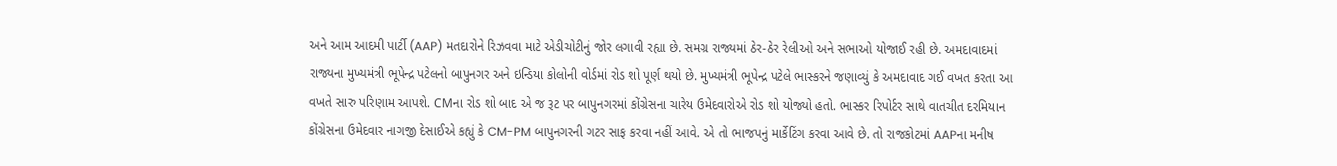અને આમ આદમી પાર્ટી (AAP) મતદારોને રિઝવવા માટે એડીચોટીનું જોર લગાવી રહ્યા છે. સમગ્ર રાજ્યમાં ઠેર-ઠેર રેલીઓ અને સભાઓ યોજાઈ રહી છે. અમદાવાદમાં રાજ્યના મુખ્યમંત્રી ભૂપેન્દ્ર પટેલનો બાપુનગર અને ઇન્ડિયા કોલોની વોર્ડમાં રોડ શો પૂર્ણ થયો છે. મુખ્યમંત્રી ભૂપેન્દ્ર પટેલે ભાસ્કરને જણાવ્યું કે અમદાવાદ ગઈ વખત કરતા આ વખતે સારુ પરિણામ આપશે. CMના રોડ શો બાદ એ જ રૂટ પર બાપુનગરમાં કોંગ્રેસના ચારેય ઉમેદવારોએ રોડ શો યોજ્યો હતો. ભાસ્કર રિપોર્ટર સાથે વાતચીત દરમિયાન કોંગ્રેસના ઉમેદવાર નાગજી દેસાઈએ કહ્યું કે CM-PM બાપુનગરની ગટર સાફ કરવા નહીં આવે. એ તો ભાજપનું માર્કેટિંગ કરવા આવે છે. તો રાજકોટમાં AAPના મનીષ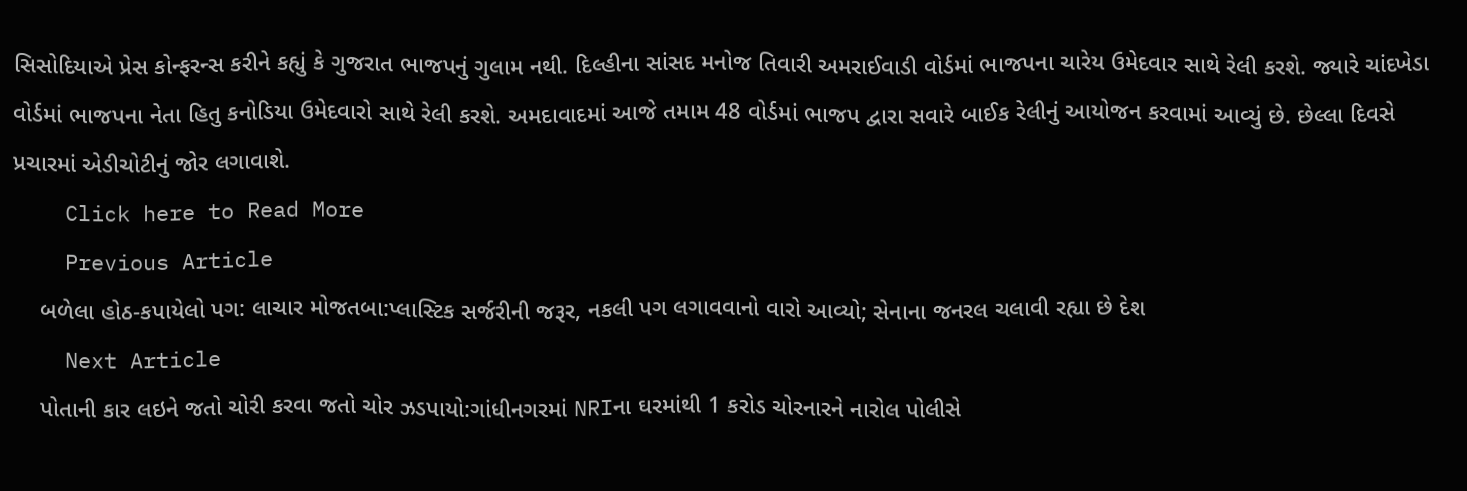સિસોદિયાએ પ્રેસ કોન્ફરન્સ કરીને કહ્યું કે ગુજરાત ભાજપનું ગુલામ નથી. દિલ્હીના સાંસદ મનોજ તિવારી અમરાઈવાડી વોર્ડમાં ભાજપના ચારેય ઉમેદવાર સાથે રેલી કરશે. જ્યારે ચાંદખેડા વોર્ડમાં ભાજપના નેતા હિતુ કનોડિયા ઉમેદવારો સાથે રેલી કરશે. અમદાવાદમાં આજે તમામ 48 વોર્ડમાં ભાજપ દ્વારા સવારે બાઈક રેલીનું આયોજન કરવામાં આવ્યું છે. છેલ્લા દિવસે પ્રચારમાં એડીચોટીનું જોર લગાવાશે.
    Click here to Read More
    Previous Article
    બળેલા હોઠ-કપાયેલો પગ: લાચાર મોજતબા:પ્લાસ્ટિક સર્જરીની જરૂર, નકલી પગ લગાવવાનો વારો આવ્યો; સેનાના જનરલ ચલાવી રહ્યા છે દેશ
    Next Article
    પોતાની કાર લઇને જતો ચોરી કરવા જતો ચોર ઝડપાયો:ગાંધીનગરમાં NRIના ઘરમાંથી 1 કરોડ ચોરનારને નારોલ પોલીસે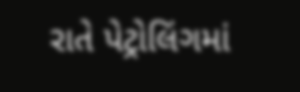રાતે પેટ્રોલિંગમાં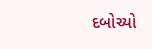દબોચ્યો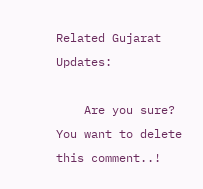Related Gujarat Updates:

    Are you sure? You want to delete this comment..!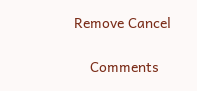Remove Cancel

    Comments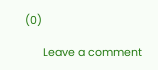(0)

      Leave a comment